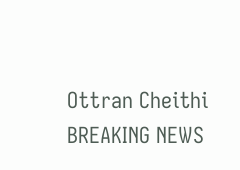Ottran Cheithi
BREAKING NEWS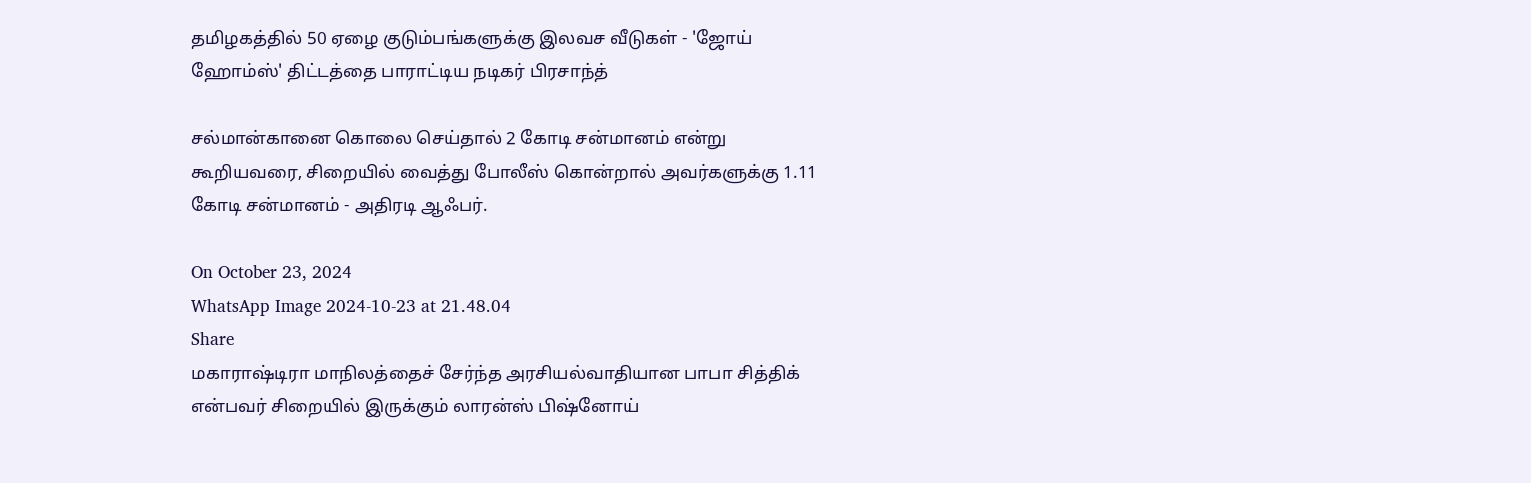தமிழகத்தில் 50 ஏழை குடும்பங்களுக்கு இலவச வீடுகள் - 'ஜோய் ஹோம்ஸ்' திட்டத்தை பாராட்டிய நடிகர் பிரசாந்த்

சல்மான்கானை கொலை செய்தால் 2 கோடி சன்மானம் என்று கூறியவரை, சிறையில் வைத்து போலீஸ் கொன்றால் அவர்களுக்கு 1.11 கோடி சன்மானம் - அதிரடி ஆஃபர்.

On October 23, 2024
WhatsApp Image 2024-10-23 at 21.48.04
Share
மகாராஷ்டிரா மாநிலத்தைச் சேர்ந்த அரசியல்வாதியான பாபா சித்திக் என்பவர் சிறையில் இருக்கும் லாரன்ஸ் பிஷ்னோய் ‌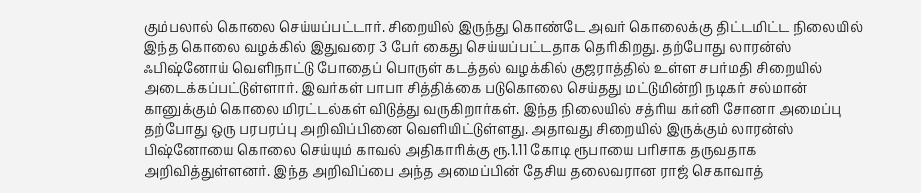கும்பலால் கொலை செய்யப்பட்டார். சிறையில் இருந்து கொண்டே அவர் கொலைக்கு திட்டமிட்ட நிலையில் இந்த கொலை வழக்கில் இதுவரை 3 பேர் கைது செய்யப்பட்டதாக தெரிகிறது. தற்போது லாரன்ஸ் ஃபிஷ்னோய் வெளிநாட்டு போதைப் பொருள் கடத்தல் வழக்கில் குஜராத்தில் உள்ள சபர்மதி சிறையில் அடைக்கப்பட்டுள்ளார். இவர்கள் பாபா சித்திக்கை படுகொலை செய்தது மட்டுமின்றி நடிகர் சல்மான் கானுக்கும் கொலை மிரட்டல்கள் விடுத்து வருகிறார்கள். இந்த நிலையில் சத்ரிய கர்னி சோனா அமைப்பு தற்போது ஒரு பரபரப்பு அறிவிப்பினை வெளியிட்டுள்ளது. அதாவது சிறையில் இருக்கும் லாரன்ஸ் பிஷ்னோயை கொலை செய்யும் காவல் அதிகாரிக்கு ரூ.1.11 கோடி ரூபாயை பரிசாக தருவதாக அறிவித்துள்ளனர். இந்த அறிவிப்பை அந்த அமைப்பின் தேசிய தலைவரான ராஜ் செகாவாத்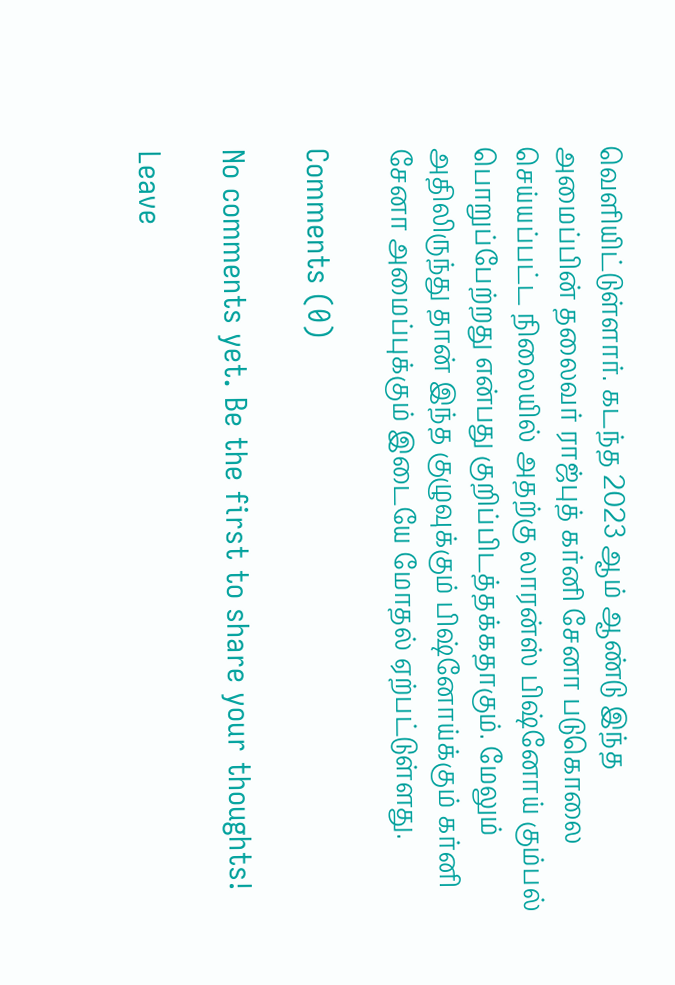வெளியிட்டுள்ளார். கடந்த 2023 ஆம் ஆண்டு இந்த அமைப்பின் தலைவர் ராஜ்புத் கர்னி சேனா படுகொலை செய்யப்பட்ட நிலையில் அதற்கு லாரன்ஸ் பிஷ்னோய் கும்பல் பொறுப்பேற்றது என்பது குறிப்பிடத்தக்கதாகும். மேலும் அதிலிருந்து தான் இந்த குழுவுக்கும் பிஷ்னோய்க்கும் கர்னி சேனா அமைப்புக்கும் இடையே மோதல் ஏற்பட்டுள்ளது.

Comments (0)

No comments yet. Be the first to share your thoughts!

Leave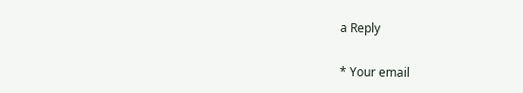a Reply

* Your email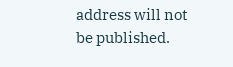address will not be published.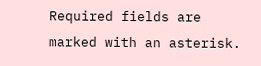Required fields are marked with an asterisk.